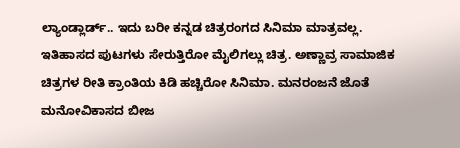ಲ್ಯಾಂಡ್ಲಾರ್ಡ್.. ಇದು ಬರೀ ಕನ್ನಡ ಚಿತ್ರರಂಗದ ಸಿನಿಮಾ ಮಾತ್ರವಲ್ಲ. ಇತಿಹಾಸದ ಪುಟಗಳು ಸೇರುತ್ತಿರೋ ಮೈಲಿಗಲ್ಲು ಚಿತ್ರ. ಅಣ್ಣಾವ್ರ ಸಾಮಾಜಿಕ ಚಿತ್ರಗಳ ರೀತಿ ಕ್ರಾಂತಿಯ ಕಿಡಿ ಹಚ್ಚಿರೋ ಸಿನಿಮಾ. ಮನರಂಜನೆ ಜೊತೆ ಮನೋವಿಕಾಸದ ಬೀಜ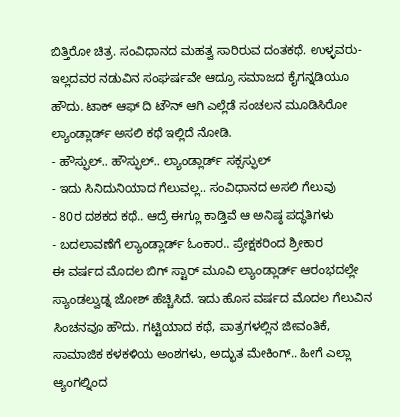ಬಿತ್ತಿರೋ ಚಿತ್ರ. ಸಂವಿಧಾನದ ಮಹತ್ವ ಸಾರಿರುವ ದಂತಕಥೆ. ಉಳ್ಳವರು-ಇಲ್ಲದವರ ನಡುವಿನ ಸಂಘರ್ಷವೇ ಆದ್ರೂ ಸಮಾಜದ ಕೈಗನ್ನಡಿಯೂ ಹೌದು. ಟಾಕ್ ಆಫ್ ದಿ ಟೌನ್ ಆಗಿ ಎಲ್ಲೆಡೆ ಸಂಚಲನ ಮೂಡಿಸಿರೋ ಲ್ಯಾಂಡ್ಲಾರ್ಡ್ ಅಸಲಿ ಕಥೆ ಇಲ್ಲಿದೆ ನೋಡಿ.
- ಹೌಸ್ಫುಲ್.. ಹೌಸ್ಫುಲ್.. ಲ್ಯಾಂಡ್ಲಾರ್ಡ್ ಸಕ್ಸಸ್ಫುಲ್
- ಇದು ಸಿನಿದುನಿಯಾದ ಗೆಲುವಲ್ಲ.. ಸಂವಿಧಾನದ ಅಸಲಿ ಗೆಲುವು
- 80ರ ದಶಕದ ಕಥೆ.. ಆದ್ರೆ ಈಗ್ಲೂ ಕಾಡ್ತಿವೆ ಆ ಅನಿಷ್ಠ ಪದ್ಧತಿಗಳು
- ಬದಲಾವಣೆಗೆ ಲ್ಯಾಂಡ್ಲಾರ್ಡ್ ಓಂಕಾರ.. ಪ್ರೇಕ್ಷಕರಿಂದ ಶ್ರೀಕಾರ
ಈ ವರ್ಷದ ಮೊದಲ ಬಿಗ್ ಸ್ಟಾರ್ ಮೂವಿ ಲ್ಯಾಂಡ್ಲಾರ್ಡ್ ಆರಂಭದಲ್ಲೇ ಸ್ಯಾಂಡಲ್ವುಡ್ನ ಜೋಶ್ ಹೆಚ್ಚಿಸಿದೆ. ಇದು ಹೊಸ ವರ್ಷದ ಮೊದಲ ಗೆಲುವಿನ ಸಿಂಚನವೂ ಹೌದು. ಗಟ್ಟಿಯಾದ ಕಥೆ, ಪಾತ್ರಗಳಲ್ಲಿನ ಜೀವಂತಿಕೆ, ಸಾಮಾಜಿಕ ಕಳಕಳಿಯ ಅಂಶಗಳು, ಅದ್ಭುತ ಮೇಕಿಂಗ್.. ಹೀಗೆ ಎಲ್ಲಾ ಆ್ಯಂಗಲ್ನಿಂದ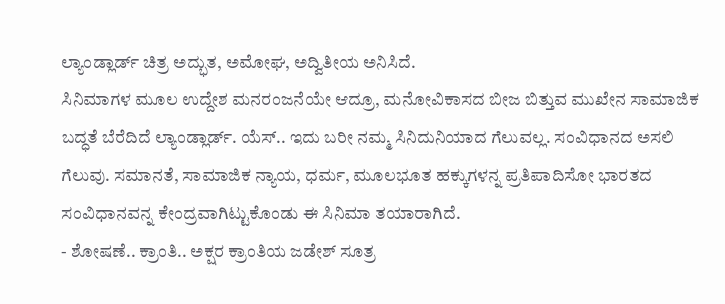ಲ್ಯಾಂಡ್ಲಾರ್ಡ್ ಚಿತ್ರ ಅದ್ಭುತ, ಅಮೋಘ, ಅದ್ವಿತೀಯ ಅನಿಸಿದೆ.
ಸಿನಿಮಾಗಳ ಮೂಲ ಉದ್ದೇಶ ಮನರಂಜನೆಯೇ ಆದ್ರೂ, ಮನೋವಿಕಾಸದ ಬೀಜ ಬಿತ್ತುವ ಮುಖೇನ ಸಾಮಾಜಿಕ ಬದ್ಧತೆ ಬೆರೆದಿದೆ ಲ್ಯಾಂಡ್ಲಾರ್ಡ್. ಯೆಸ್.. ಇದು ಬರೀ ನಮ್ಮ ಸಿನಿದುನಿಯಾದ ಗೆಲುವಲ್ಲ. ಸಂವಿಧಾನದ ಅಸಲಿ ಗೆಲುವು. ಸಮಾನತೆ, ಸಾಮಾಜಿಕ ನ್ಯಾಯ, ಧರ್ಮ, ಮೂಲಭೂತ ಹಕ್ಕುಗಳನ್ನ ಪ್ರತಿಪಾದಿಸೋ ಭಾರತದ ಸಂವಿಧಾನವನ್ನ ಕೇಂದ್ರವಾಗಿಟ್ಟುಕೊಂಡು ಈ ಸಿನಿಮಾ ತಯಾರಾಗಿದೆ.
- ಶೋಷಣೆ.. ಕ್ರಾಂತಿ.. ಅಕ್ಷರ ಕ್ರಾಂತಿಯ ಜಡೇಶ್ ಸೂತ್ರ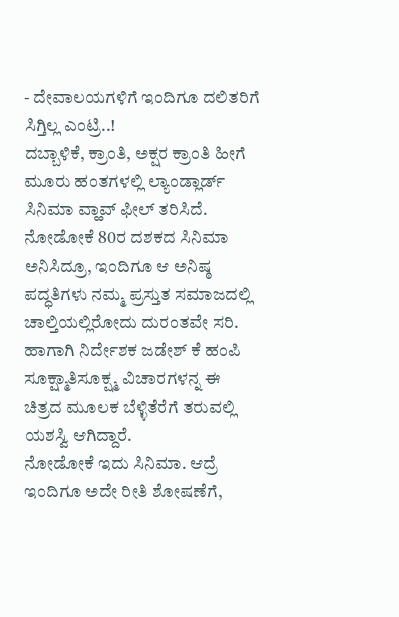- ದೇವಾಲಯಗಳಿಗೆ ಇಂದಿಗೂ ದಲಿತರಿಗೆ ಸಿಗ್ತಿಲ್ಲ ಎಂಟ್ರಿ..!
ದಬ್ಬಾಳಿಕೆ, ಕ್ರಾಂತಿ, ಅಕ್ಷರ ಕ್ರಾಂತಿ ಹೀಗೆ ಮೂರು ಹಂತಗಳಲ್ಲಿ ಲ್ಯಾಂಡ್ಲಾರ್ಡ್ ಸಿನಿಮಾ ವ್ಹಾವ್ ಫೀಲ್ ತರಿಸಿದೆ. ನೋಡೋಕೆ 80ರ ದಶಕದ ಸಿನಿಮಾ ಅನಿಸಿದ್ರೂ, ಇಂದಿಗೂ ಆ ಅನಿಷ್ಠ ಪದ್ಧತಿಗಳು ನಮ್ಮ ಪ್ರಸ್ತುತ ಸಮಾಜದಲ್ಲಿ ಚಾಲ್ತಿಯಲ್ಲಿರೋದು ದುರಂತವೇ ಸರಿ. ಹಾಗಾಗಿ ನಿರ್ದೇಶಕ ಜಡೇಶ್ ಕೆ ಹಂಪಿ ಸೂಕ್ಷ್ಮಾತಿಸೂಕ್ಷ್ಮ ವಿಚಾರಗಳನ್ನ ಈ ಚಿತ್ರದ ಮೂಲಕ ಬೆಳ್ಳಿತೆರೆಗೆ ತರುವಲ್ಲಿ ಯಶಸ್ವಿ ಆಗಿದ್ದಾರೆ.
ನೋಡೋಕೆ ಇದು ಸಿನಿಮಾ. ಆದ್ರೆ ಇಂದಿಗೂ ಅದೇ ರೀತಿ ಶೋಷಣೆಗೆ,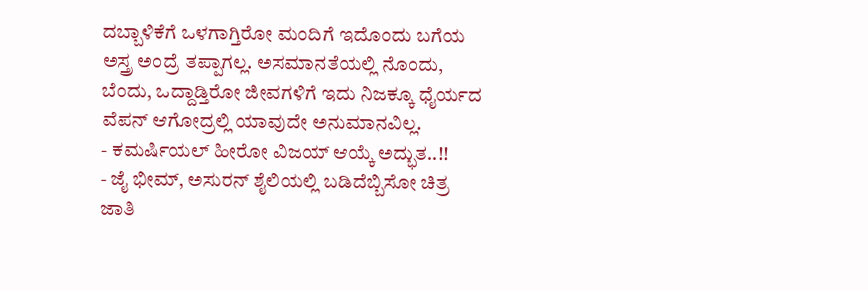ದಬ್ಬಾಳಿಕೆಗೆ ಒಳಗಾಗ್ತಿರೋ ಮಂದಿಗೆ ಇದೊಂದು ಬಗೆಯ ಅಸ್ತ್ರ ಅಂದ್ರೆ ತಪ್ಪಾಗಲ್ಲ. ಅಸಮಾನತೆಯಲ್ಲಿ ನೊಂದು, ಬೆಂದು, ಒದ್ದಾಡ್ತಿರೋ ಜೀವಗಳಿಗೆ ಇದು ನಿಜಕ್ಕೂ ಧೈರ್ಯದ ವೆಪನ್ ಆಗೋದ್ರಲ್ಲಿ ಯಾವುದೇ ಅನುಮಾನವಿಲ್ಲ.
- ಕಮರ್ಷಿಯಲ್ ಹೀರೋ ವಿಜಯ್ ಆಯ್ಕೆ ಅದ್ಭುತ..!!
- ಜೈ ಭೀಮ್, ಅಸುರನ್ ಶೈಲಿಯಲ್ಲಿ ಬಡಿದೆಬ್ಬಿಸೋ ಚಿತ್ರ
ಜಾತಿ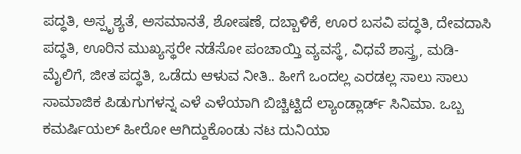ಪದ್ಧತಿ, ಅಸ್ಪೃಶ್ಯತೆ, ಅಸಮಾನತೆ, ಶೋಷಣೆ, ದಬ್ಬಾಳಿಕೆ, ಊರ ಬಸವಿ ಪದ್ಧತಿ, ದೇವದಾಸಿ ಪದ್ಧತಿ, ಊರಿನ ಮುಖ್ಯಸ್ಥರೇ ನಡೆಸೋ ಪಂಚಾಯ್ತಿ ವ್ಯವಸ್ಥೆ, ವಿಧವೆ ಶಾಸ್ತ್ರ, ಮಡಿ-ಮೈಲಿಗೆ, ಜೀತ ಪದ್ಧತಿ, ಒಡೆದು ಆಳುವ ನೀತಿ.. ಹೀಗೆ ಒಂದಲ್ಲ ಎರಡಲ್ಲ ಸಾಲು ಸಾಲು ಸಾಮಾಜಿಕ ಪಿಡುಗುಗಳನ್ನ ಎಳೆ ಎಳೆಯಾಗಿ ಬಿಚ್ಚಿಟ್ಟಿದೆ ಲ್ಯಾಂಡ್ಲಾರ್ಡ್ ಸಿನಿಮಾ. ಒಬ್ಬ ಕಮರ್ಷಿಯಲ್ ಹೀರೋ ಆಗಿದ್ದುಕೊಂಡು ನಟ ದುನಿಯಾ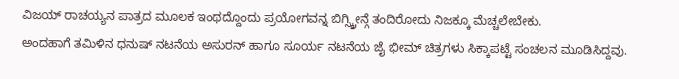ವಿಜಯ್ ರಾಚಯ್ಯನ ಪಾತ್ರದ ಮೂಲಕ ಇಂಥದ್ದೊಂದು ಪ್ರಯೋಗವನ್ನ ಬಿಗ್ಸ್ಕ್ರೀನ್ಗೆ ತಂದಿರೋದು ನಿಜಕ್ಕೂ ಮೆಚ್ಚಲೇಬೇಕು.
ಅಂದಹಾಗೆ ತಮಿಳಿನ ಧನುಷ್ ನಟನೆಯ ಅಸುರನ್ ಹಾಗೂ ಸೂರ್ಯ ನಟನೆಯ ಜೈ ಭೀಮ್ ಚಿತ್ರಗಳು ಸಿಕ್ಕಾಪಟ್ಟೆ ಸಂಚಲನ ಮೂಡಿಸಿದ್ದವು.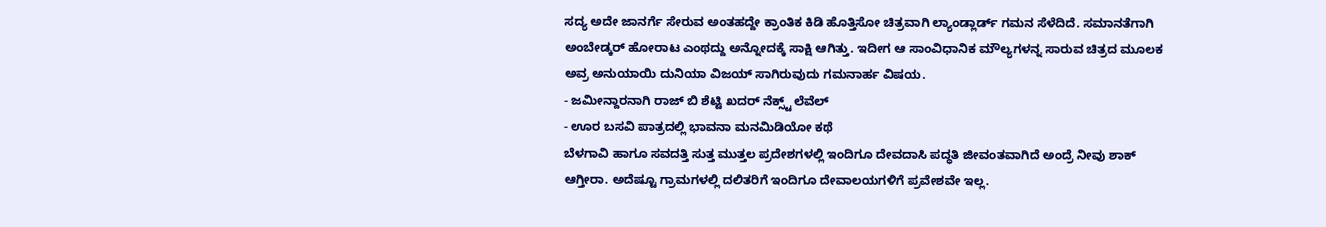ಸದ್ಯ ಅದೇ ಜಾನರ್ಗೆ ಸೇರುವ ಅಂತಹದ್ದೇ ಕ್ರಾಂತಿಕ ಕಿಡಿ ಹೊತ್ತಿಸೋ ಚಿತ್ರವಾಗಿ ಲ್ಯಾಂಡ್ಲಾರ್ಡ್ ಗಮನ ಸೆಳೆದಿದೆ. ಸಮಾನತೆಗಾಗಿ ಅಂಬೇಡ್ಕರ್ ಹೋರಾಟ ಎಂಥದ್ದು ಅನ್ನೋದಕ್ಕೆ ಸಾಕ್ಷಿ ಆಗಿತ್ತು. ಇದೀಗ ಆ ಸಾಂವಿಧಾನಿಕ ಮೌಲ್ಯಗಳನ್ನ ಸಾರುವ ಚಿತ್ರದ ಮೂಲಕ ಅವ್ರ ಅನುಯಾಯಿ ದುನಿಯಾ ವಿಜಯ್ ಸಾಗಿರುವುದು ಗಮನಾರ್ಹ ವಿಷಯ.
- ಜಮೀನ್ದಾರನಾಗಿ ರಾಜ್ ಬಿ ಶೆಟ್ಟಿ ಖದರ್ ನೆಕ್ಸ್ಟ್ ಲೆವೆಲ್
- ಊರ ಬಸವಿ ಪಾತ್ರದಲ್ಲಿ ಭಾವನಾ ಮನಮಿಡಿಯೋ ಕಥೆ
ಬೆಳಗಾವಿ ಹಾಗೂ ಸವದತ್ತಿ ಸುತ್ತ ಮುತ್ತಲ ಪ್ರದೇಶಗಳಲ್ಲಿ ಇಂದಿಗೂ ದೇವದಾಸಿ ಪದ್ಧತಿ ಜೀವಂತವಾಗಿದೆ ಅಂದ್ರೆ ನೀವು ಶಾಕ್ ಆಗ್ತೀರಾ. ಅದೆಷ್ಟೂ ಗ್ರಾಮಗಳಲ್ಲಿ ದಲಿತರಿಗೆ ಇಂದಿಗೂ ದೇವಾಲಯಗಳಿಗೆ ಪ್ರವೇಶವೇ ಇಲ್ಲ.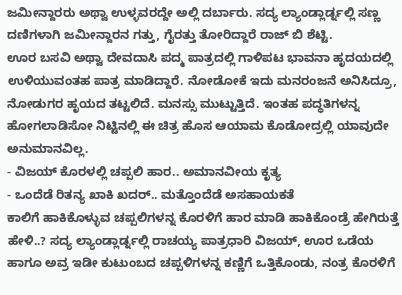ಜಮೀನ್ದಾರರು ಅಥ್ವಾ ಉಳ್ಳವರದ್ದೇ ಅಲ್ಲಿ ದರ್ಬಾರು. ಸದ್ಯ ಲ್ಯಾಂಡ್ಲಾರ್ಡ್ನಲ್ಲಿ ಸಣ್ಣ ದಣಿಗಳಾಗಿ ಜಮೀನ್ದಾರನ ಗತ್ತು, ಗೈರತ್ತು ತೋರಿದ್ದಾರೆ ರಾಜ್ ಬಿ ಶೆಟ್ಟಿ.
ಊರ ಬಸವಿ ಅಥ್ವಾ ದೇವದಾಸಿ ಪದ್ಮ ಪಾತ್ರದಲ್ಲಿ ಗಾಳಿಪಟ ಭಾವನಾ ಹೃದಯದಲ್ಲಿ ಉಳಿಯುವಂತಹ ಪಾತ್ರ ಮಾಡಿದ್ದಾರೆ. ನೋಡೋಕೆ ಇದು ಮನರಂಜನೆ ಅನಿಸಿದ್ರೂ, ನೋಡುಗರ ಹೃಯದ ತಟ್ಟಲಿದೆ. ಮನಸ್ಸು ಮುಟ್ಟುತ್ತಿದೆ. ಇಂತಹ ಪದ್ಧತಿಗಳನ್ನ ಹೋಗಲಾಡಿಸೋ ನಿಟ್ಟಿನಲ್ಲಿ ಈ ಚಿತ್ರ ಹೊಸ ಆಯಾಮ ಕೊಡೋದ್ರಲ್ಲಿ ಯಾವುದೇ ಅನುಮಾನವಿಲ್ಲ.
- ವಿಜಯ್ ಕೊರಳಲ್ಲಿ ಚಪ್ಪಲಿ ಹಾರ.. ಅಮಾನವೀಯ ಕೃತ್ಯ
- ಒಂದೆಡೆ ರಿತನ್ಯ ಖಾಕಿ ಖದರ್.. ಮತ್ತೊಂದೆಡೆ ಅಸಹಾಯಕತೆ
ಕಾಲಿಗೆ ಹಾಕಿಕೊಳ್ಳುವ ಚಪ್ಪಲಿಗಳನ್ನ ಕೊರಳಿಗೆ ಹಾರ ಮಾಡಿ ಹಾಕಿಕೊಂಡ್ರೆ ಹೇಗಿರುತ್ತೆ ಹೇಳಿ..? ಸದ್ಯ ಲ್ಯಾಂಡ್ಲಾರ್ಡ್ನಲ್ಲಿ ರಾಚಯ್ಯ ಪಾತ್ರಧಾರಿ ವಿಜಯ್, ಊರ ಒಡೆಯ ಹಾಗೂ ಅವ್ರ ಇಡೀ ಕುಟುಂಬದ ಚಪ್ಪಳಿಗಳನ್ನ ಕಣ್ಣಿಗೆ ಒತ್ತಿಕೊಂಡು, ನಂತ್ರ ಕೊರಳಿಗೆ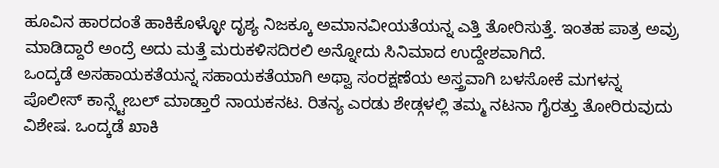ಹೂವಿನ ಹಾರದಂತೆ ಹಾಕಿಕೊಳ್ಳೋ ದೃಶ್ಯ ನಿಜಕ್ಕೂ ಅಮಾನವೀಯತೆಯನ್ನ ಎತ್ತಿ ತೋರಿಸುತ್ತೆ. ಇಂತಹ ಪಾತ್ರ ಅವ್ರು ಮಾಡಿದ್ದಾರೆ ಅಂದ್ರೆ ಅದು ಮತ್ತೆ ಮರುಕಳಿಸದಿರಲಿ ಅನ್ನೋದು ಸಿನಿಮಾದ ಉದ್ದೇಶವಾಗಿದೆ.
ಒಂದ್ಕಡೆ ಅಸಹಾಯಕತೆಯನ್ನ ಸಹಾಯಕತೆಯಾಗಿ ಅಥ್ವಾ ಸಂರಕ್ಷಣೆಯ ಅಸ್ತ್ರವಾಗಿ ಬಳಸೋಕೆ ಮಗಳನ್ನ ಪೊಲೀಸ್ ಕಾನ್ಸ್ಟೇಬಲ್ ಮಾಡ್ತಾರೆ ನಾಯಕನಟ. ರಿತನ್ಯ ಎರಡು ಶೇಡ್ಗಳಲ್ಲಿ ತಮ್ಮ ನಟನಾ ಗೈರತ್ತು ತೋರಿರುವುದು ವಿಶೇಷ. ಒಂದ್ಕಡೆ ಖಾಕಿ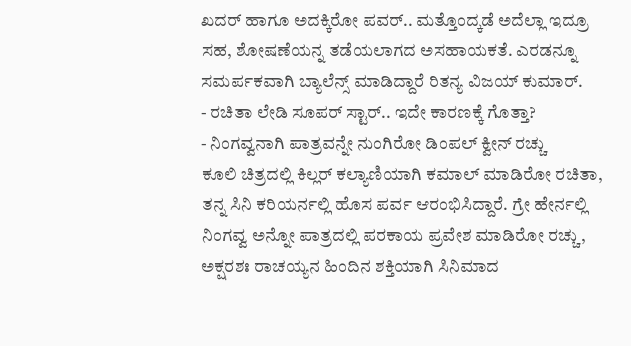ಖದರ್ ಹಾಗೂ ಅದಕ್ಕಿರೋ ಪವರ್.. ಮತ್ತೊಂದ್ಕಡೆ ಅದೆಲ್ಲಾ ಇದ್ರೂ ಸಹ, ಶೋಷಣೆಯನ್ನ ತಡೆಯಲಾಗದ ಅಸಹಾಯಕತೆ. ಎರಡನ್ನೂ ಸಮರ್ಪಕವಾಗಿ ಬ್ಯಾಲೆನ್ಸ್ ಮಾಡಿದ್ದಾರೆ ರಿತನ್ಯ ವಿಜಯ್ ಕುಮಾರ್.
- ರಚಿತಾ ಲೇಡಿ ಸೂಪರ್ ಸ್ಟಾರ್.. ಇದೇ ಕಾರಣಕ್ಕೆ ಗೊತ್ತಾ?
- ನಿಂಗವ್ವನಾಗಿ ಪಾತ್ರವನ್ನೇ ನುಂಗಿರೋ ಡಿಂಪಲ್ ಕ್ವೀನ್ ರಚ್ಚು
ಕೂಲಿ ಚಿತ್ರದಲ್ಲಿ ಕಿಲ್ಲರ್ ಕಲ್ಯಾಣಿಯಾಗಿ ಕಮಾಲ್ ಮಾಡಿರೋ ರಚಿತಾ, ತನ್ನ ಸಿನಿ ಕರಿಯರ್ನಲ್ಲಿ ಹೊಸ ಪರ್ವ ಆರಂಭಿಸಿದ್ದಾರೆ. ಗ್ರೇ ಹೇರ್ನಲ್ಲಿ ನಿಂಗವ್ವ ಅನ್ನೋ ಪಾತ್ರದಲ್ಲಿ ಪರಕಾಯ ಪ್ರವೇಶ ಮಾಡಿರೋ ರಚ್ಚು, ಅಕ್ಷರಶಃ ರಾಚಯ್ಯನ ಹಿಂದಿನ ಶಕ್ತಿಯಾಗಿ ಸಿನಿಮಾದ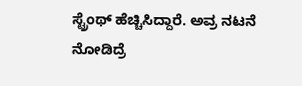ಸ್ಟ್ರೆಂಥ್ ಹೆಚ್ಚಿಸಿದ್ದಾರೆ. ಅವ್ರ ನಟನೆ ನೋಡಿದ್ರೆ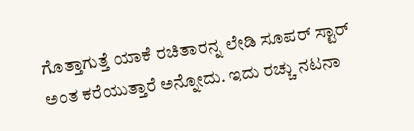ಗೊತ್ತಾಗುತ್ತೆ ಯಾಕೆ ರಚಿತಾರನ್ನ ಲೇಡಿ ಸೂಪರ್ ಸ್ಟಾರ್ ಅಂತ ಕರೆಯುತ್ತಾರೆ ಅನ್ನೋದು. ಇದು ರಚ್ಚು ನಟನಾ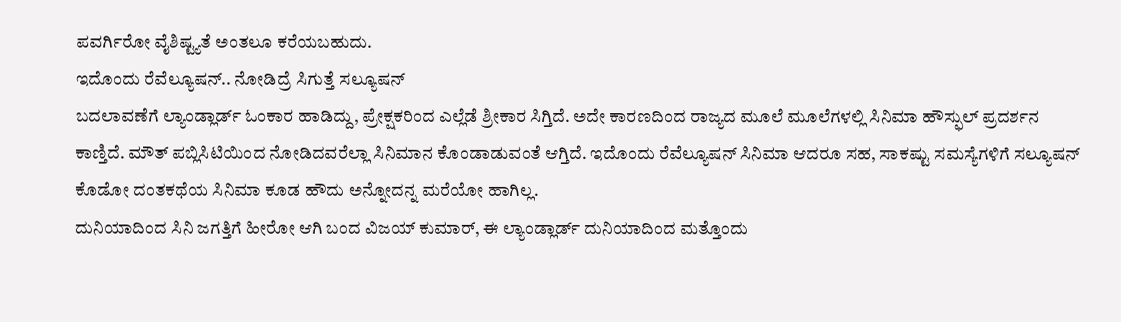ಪವರ್ಗಿರೋ ವೈಶಿಷ್ಟ್ಯತೆ ಅಂತಲೂ ಕರೆಯಬಹುದು.
ಇದೊಂದು ರೆವೆಲ್ಯೂಷನ್.. ನೋಡಿದ್ರೆ ಸಿಗುತ್ತೆ ಸಲ್ಯೂಷನ್
ಬದಲಾವಣೆಗೆ ಲ್ಯಾಂಡ್ಲಾರ್ಡ್ ಓಂಕಾರ ಹಾಡಿದ್ದು, ಪ್ರೇಕ್ಷಕರಿಂದ ಎಲ್ಲೆಡೆ ಶ್ರೀಕಾರ ಸಿಗ್ತಿದೆ. ಅದೇ ಕಾರಣದಿಂದ ರಾಜ್ಯದ ಮೂಲೆ ಮೂಲೆಗಳಲ್ಲಿ ಸಿನಿಮಾ ಹೌಸ್ಫುಲ್ ಪ್ರದರ್ಶನ ಕಾಣ್ತಿದೆ. ಮೌತ್ ಪಬ್ಲಿಸಿಟಿಯಿಂದ ನೋಡಿದವರೆಲ್ಲಾ ಸಿನಿಮಾನ ಕೊಂಡಾಡುವಂತೆ ಆಗ್ತಿದೆ. ಇದೊಂದು ರೆವೆಲ್ಯೂಷನ್ ಸಿನಿಮಾ ಆದರೂ ಸಹ, ಸಾಕಷ್ಟು ಸಮಸ್ಯೆಗಳಿಗೆ ಸಲ್ಯೂಷನ್ ಕೊಡೋ ದಂತಕಥೆಯ ಸಿನಿಮಾ ಕೂಡ ಹೌದು ಅನ್ನೋದನ್ನ ಮರೆಯೋ ಹಾಗಿಲ್ಲ.
ದುನಿಯಾದಿಂದ ಸಿನಿ ಜಗತ್ತಿಗೆ ಹೀರೋ ಆಗಿ ಬಂದ ವಿಜಯ್ ಕುಮಾರ್, ಈ ಲ್ಯಾಂಡ್ಲಾರ್ಡ್ ದುನಿಯಾದಿಂದ ಮತ್ತೊಂದು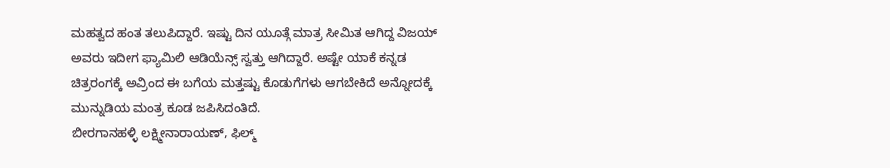ಮಹತ್ವದ ಹಂತ ತಲುಪಿದ್ದಾರೆ. ಇಷ್ಟು ದಿನ ಯೂತ್ಗೆ ಮಾತ್ರ ಸೀಮಿತ ಆಗಿದ್ದ ವಿಜಯ್ ಅವರು ಇದೀಗ ಫ್ಯಾಮಿಲಿ ಆಡಿಯೆನ್ಸ್ ಸ್ವತ್ತು ಆಗಿದ್ದಾರೆ. ಅಷ್ಟೇ ಯಾಕೆ ಕನ್ನಡ ಚಿತ್ರರಂಗಕ್ಕೆ ಅವ್ರಿಂದ ಈ ಬಗೆಯ ಮತ್ತಷ್ಟು ಕೊಡುಗೆಗಳು ಆಗಬೇಕಿದೆ ಅನ್ನೋದಕ್ಕೆ ಮುನ್ನುಡಿಯ ಮಂತ್ರ ಕೂಡ ಜಪಿಸಿದಂತಿದೆ.
ಬೀರಗಾನಹಳ್ಳಿ ಲಕ್ಷ್ಮೀನಾರಾಯಣ್, ಫಿಲ್ಮ್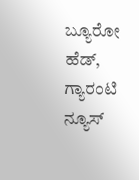ಬ್ಯೂರೋ ಹೆಡ್, ಗ್ಯಾರಂಟಿ ನ್ಯೂಸ್